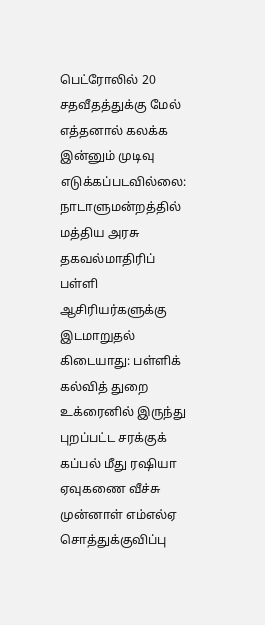பெட்ரோலில் 20 சதவீதத்துக்கு மேல் எத்தனால் கலக்க இன்னும் முடிவு எடுக்கப்படவில்லை: நாடாளுமன்றத்தில் மத்திய அரசு தகவல்மாதிரிப் பள்ளி ஆசிரியர்களுக்கு இடமாறுதல் கிடையாது: பள்ளிக் கல்வித் துறை உக்ரைனில் இருந்து புறப்பட்ட சரக்குக் கப்பல் மீது ரஷியா ஏவுகணை வீச்சு முன்னாள் எம்எல்ஏ சொத்துக்குவிப்பு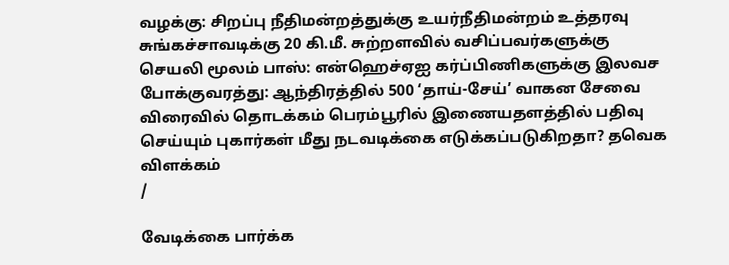வழக்கு: சிறப்பு நீதிமன்றத்துக்கு உயர்நீதிமன்றம் உத்தரவு சுங்கச்சாவடிக்கு 20 கி.மீ. சுற்றளவில் வசிப்பவர்களுக்கு செயலி மூலம் பாஸ்: என்ஹெச்ஏஐ கர்ப்பிணிகளுக்கு இலவச போக்குவரத்து: ஆந்திரத்தில் 500 ‘தாய்-சேய்’ வாகன சேவை விரைவில் தொடக்கம் பெரம்பூரில் இணையதளத்தில் பதிவு செய்யும் புகார்கள் மீது நடவடிக்கை எடுக்கப்படுகிறதா? தவெக விளக்கம்
/

வேடிக்கை பார்க்க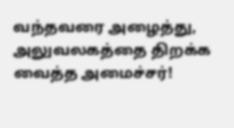வந்தவரை அழைத்து, அலுவலகத்தை திறக்க வைத்த அமைச்சர்!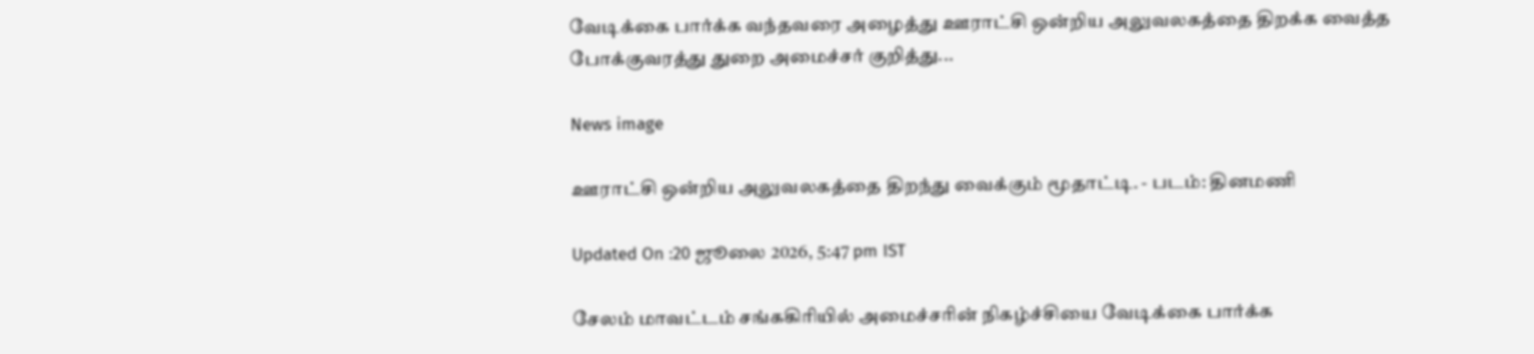வேடிக்கை பார்க்க வந்தவரை அழைத்து ஊராட்சி ஒன்றிய அலுவலகத்தை திறக்க வைத்த போக்குவரத்து துறை அமைச்சர் குறித்து...

News image

ஊராட்சி ஒன்றிய அலுவலகத்தை திறந்து வைக்கும் மூதாட்டி. - படம்: தினமணி

Updated On :20 ஜூலை 2026, 5:47 pm IST

சேலம் மாவட்டம் சங்ககிரியில் அமைச்சரின் நிகழ்ச்சியை வேடிக்கை பார்க்க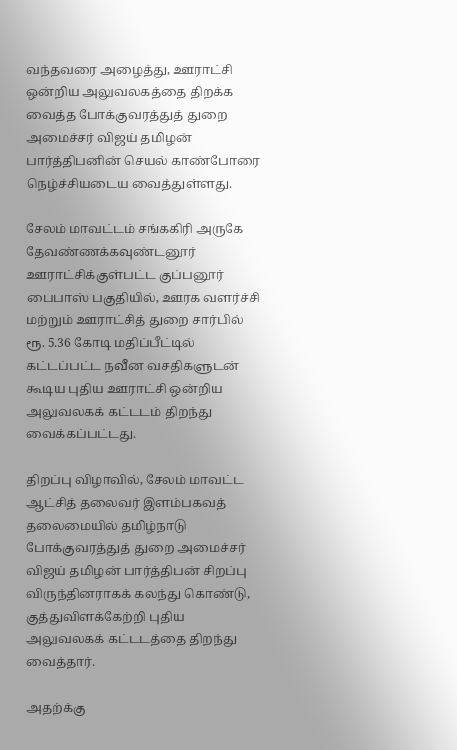வந்தவரை அழைத்து, ஊராட்சி ஒன்றிய அலுவலகத்தை திறக்க வைத்த போக்குவரத்துத் துறை அமைச்சர் விஜய் தமிழன் பார்த்திபனின் செயல் காண்போரை நெழ்ச்சியடைய வைத்துள்ளது.

சேலம் மாவட்டம் சங்ககிரி அருகே தேவண்ணக்கவுண்டனூர் ஊராட்சிக்குள்பட்ட குப்பனூர் பைபாஸ் பகுதியில், ஊரக வளர்ச்சி மற்றும் ஊராட்சித் துறை சார்பில் ரூ. 5.36 கோடி மதிப்பீட்டில் கட்டப்பட்ட நவீன வசதிகளுடன் கூடிய புதிய ஊராட்சி ஒன்றிய அலுவலகக் கட்டடம் திறந்து வைக்கப்பட்டது.

திறப்பு விழாவில், சேலம் மாவட்ட ஆட்சித் தலைவர் இளம்பகவத் தலைமையில் தமிழ்நாடு போக்குவரத்துத் துறை அமைச்சர் விஜய் தமிழன் பார்த்திபன் சிறப்பு விருந்தினராகக் கலந்து கொண்டு, குத்துவிளக்கேற்றி புதிய அலுவலகக் கட்டடத்தை திறந்து வைத்தார்.

அதற்க்கு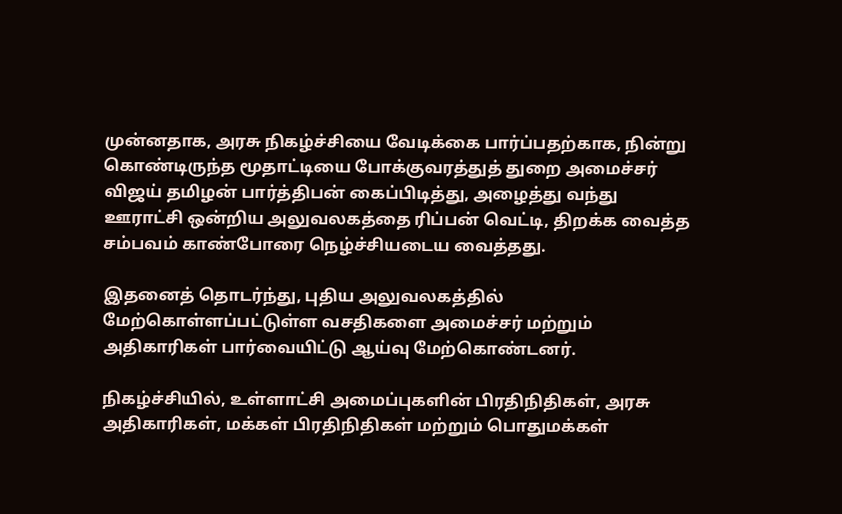முன்னதாக, அரசு நிகழ்ச்சியை வேடிக்கை பார்ப்பதற்காக, நின்று கொண்டிருந்த மூதாட்டியை போக்குவரத்துத் துறை அமைச்சர் விஜய் தமிழன் பார்த்திபன் கைப்பிடித்து, அழைத்து வந்து ஊராட்சி ஒன்றிய அலுவலகத்தை ரிப்பன் வெட்டி, திறக்க வைத்த சம்பவம் காண்போரை நெழ்ச்சியடைய வைத்தது.

இதனைத் தொடர்ந்து, புதிய அலுவலகத்தில் மேற்கொள்ளப்பட்டுள்ள வசதிகளை அமைச்சர் மற்றும் அதிகாரிகள் பார்வையிட்டு ஆய்வு மேற்கொண்டனர்.

நிகழ்ச்சியில், உள்ளாட்சி அமைப்புகளின் பிரதிநிதிகள், அரசு அதிகாரிகள், மக்கள் பிரதிநிதிகள் மற்றும் பொதுமக்கள்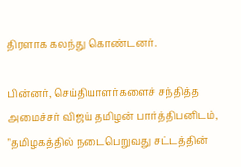திரளாக கலந்து கொண்டனர்.

பின்னர், செய்தியாளர்களைச் சந்தித்த அமைச்சர் விஜய் தமிழன் பார்த்திபனிடம், "தமிழகத்தில் நடைபெறுவது சட்டத்தின்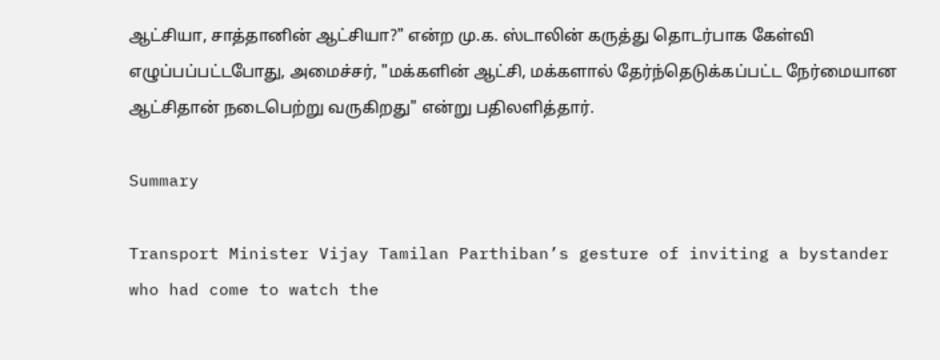ஆட்சியா, சாத்தானின் ஆட்சியா?" என்ற மு.க. ஸ்டாலின் கருத்து தொடர்பாக கேள்வி எழுப்பப்பட்டபோது, அமைச்சர், "மக்களின் ஆட்சி, மக்களால் தேர்ந்தெடுக்கப்பட்ட நேர்மையான ஆட்சிதான் நடைபெற்று வருகிறது" என்று பதிலளித்தார்.

Summary

Transport Minister Vijay Tamilan Parthiban’s gesture of inviting a bystander who had come to watch the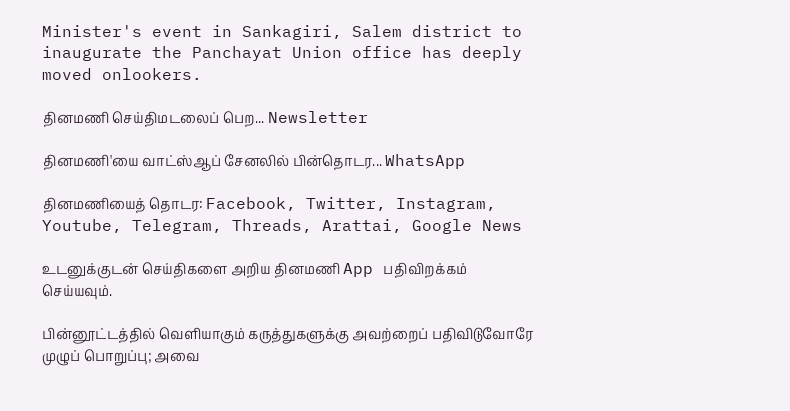Minister's event in Sankagiri, Salem district to inaugurate the Panchayat Union office has deeply moved onlookers.

தினமணி செய்திமடலைப் பெற... Newsletter

தினமணி'யை வாட்ஸ்ஆப் சேனலில் பின்தொடர... WhatsApp

தினமணியைத் தொடர: Facebook, Twitter, Instagram, Youtube, Telegram, Threads, Arattai, Google News

உடனுக்குடன் செய்திகளை அறிய தினமணி App பதிவிறக்கம் செய்யவும்.

பின்னூட்டத்தில் வெளியாகும் கருத்துகளுக்கு அவற்றைப் பதிவிடுவோரே முழுப் பொறுப்பு; அவை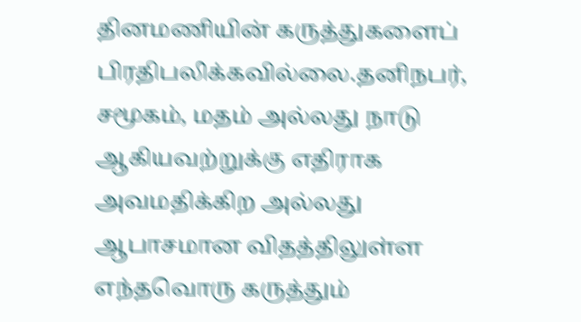தினமணியின் கருத்துகளைப் பிரதிபலிக்கவில்லை.தனிநபர், சமூகம், மதம் அல்லது நாடு ஆகியவற்றுக்கு எதிராக அவமதிக்கிற அல்லது ஆபாசமான விதத்திலுள்ள எந்தவொரு கருத்தும்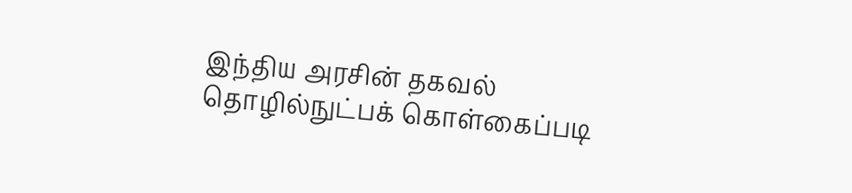இந்திய அரசின் தகவல் தொழில்நுட்பக் கொள்கைப்படி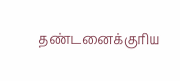தண்டனைக்குரிய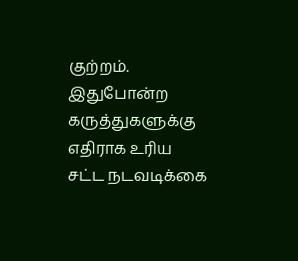குற்றம். இதுபோன்ற கருத்துகளுக்கு எதிராக உரிய சட்ட நடவடிக்கை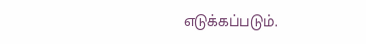எடுக்கப்படும்.